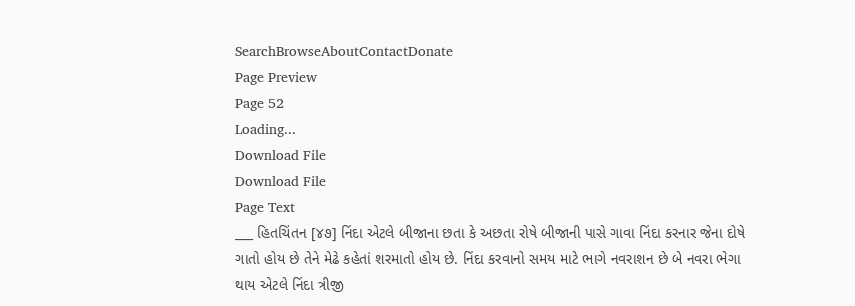SearchBrowseAboutContactDonate
Page Preview
Page 52
Loading...
Download File
Download File
Page Text
___ હિતચિંતન [૪૭] નિંદા એટલે બીજાના છતા કે અછતા રોષે બીજાની પાસે ગાવા નિંદા કરનાર જેના દોષે ગાતો હોય છે તેને મેઢે કહેતાં શરમાતો હોય છે. નિંદા કરવાનો સમય માટે ભાગે નવરાશન છે બે નવરા ભેગા થાય એટલે નિંદા ત્રીજી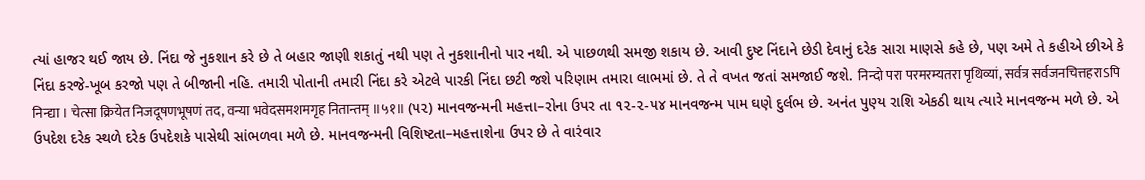ત્યાં હાજર થઈ જાય છે. નિંદા જે નુકશાન કરે છે તે બહાર જાણી શકાતું નથી પણ તે નુકશાનીનો પાર નથી. એ પાછળથી સમજી શકાય છે. આવી દુષ્ટ નિંદાને છેડી દેવાનું દરેક સારા માણસે કહે છે, પણ અમે તે કહીએ છીએ કે નિંદા કરજે-ખૂબ કરજો પણ તે બીજાની નહિ. તમારી પોતાની તમારી નિંદા કરે એટલે પારકી નિંદા છટી જશે પરિણામ તમારા લાભમાં છે. તે તે વખત જતાં સમજાઈ જશે. निन्दो परा परमरम्यतरा पृथिव्यां, सर्वत्र सर्वजनचित्तहराऽपि निन्द्या । चेत्सा क्रियेत निजदूषणभूषणं तद, वन्या भवेदसमशमगृह नितान्तम् ॥५१॥ (૫૨) માનવજન્મની મહત્તા–રોના ઉપર તા ૧૨-૨-૫૪ માનવજન્મ પામ ઘણે દુર્લભ છે. અનંત પુણ્ય રાશિ એકઠી થાય ત્યારે માનવજન્મ મળે છે. એ ઉપદેશ દરેક સ્થળે દરેક ઉપદેશકે પાસેથી સાંભળવા મળે છે. માનવજન્મની વિશિષ્ટતા–મહત્તાશેના ઉપર છે તે વારંવાર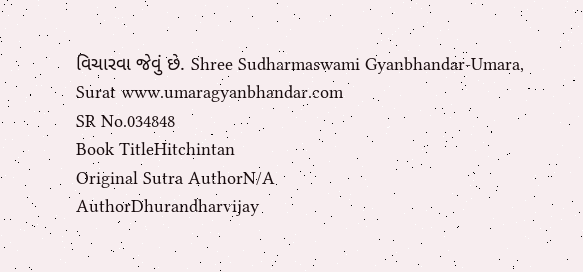વિચારવા જેવું છે. Shree Sudharmaswami Gyanbhandar-Umara, Surat www.umaragyanbhandar.com
SR No.034848
Book TitleHitchintan
Original Sutra AuthorN/A
AuthorDhurandharvijay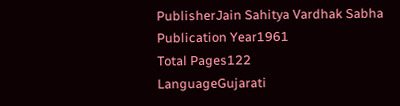PublisherJain Sahitya Vardhak Sabha
Publication Year1961
Total Pages122
LanguageGujarati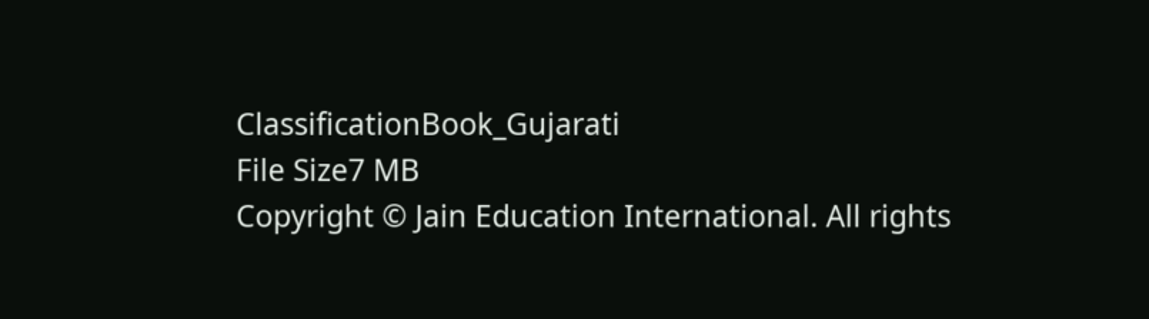ClassificationBook_Gujarati
File Size7 MB
Copyright © Jain Education International. All rights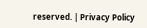reserved. | Privacy Policy